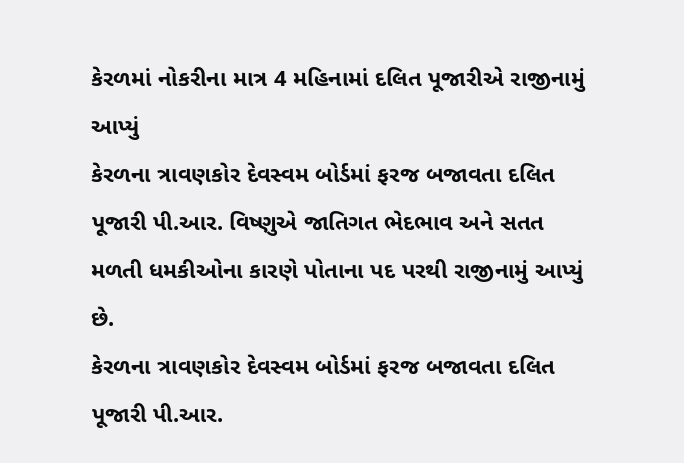કેરળમાં નોકરીના માત્ર 4 મહિનામાં દલિત પૂજારીએ રાજીનામું આપ્યું
કેરળના ત્રાવણકોર દેવસ્વમ બોર્ડમાં ફરજ બજાવતા દલિત પૂજારી પી.આર. વિષ્ણુએ જાતિગત ભેદભાવ અને સતત મળતી ધમકીઓના કારણે પોતાના પદ પરથી રાજીનામું આપ્યું છે.
કેરળના ત્રાવણકોર દેવસ્વમ બોર્ડમાં ફરજ બજાવતા દલિત પૂજારી પી.આર.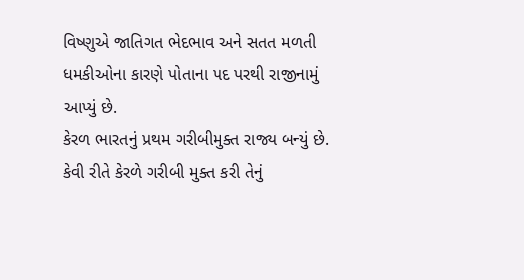વિષ્ણુએ જાતિગત ભેદભાવ અને સતત મળતી ધમકીઓના કારણે પોતાના પદ પરથી રાજીનામું આપ્યું છે.
કેરળ ભારતનું પ્રથમ ગરીબીમુક્ત રાજ્ય બન્યું છે. કેવી રીતે કેરળે ગરીબી મુક્ત કરી તેનું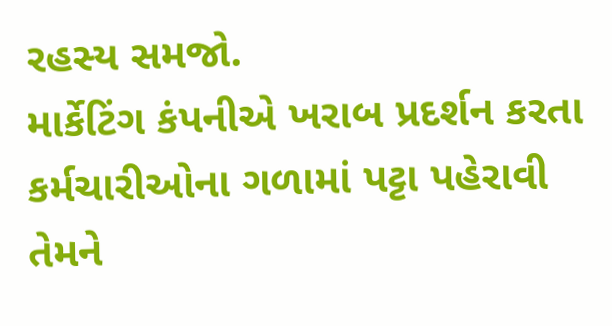રહસ્ય સમજો.
માર્કેટિંગ કંપનીએ ખરાબ પ્રદર્શન કરતા કર્મચારીઓના ગળામાં પટ્ટા પહેરાવી તેમને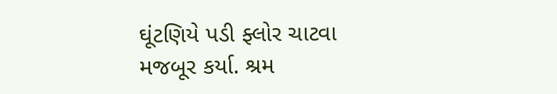ઘૂંટણિયે પડી ફ્લોર ચાટવા મજબૂર કર્યા. શ્રમ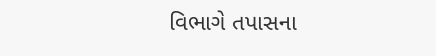વિભાગે તપાસના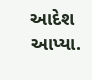આદેશ આપ્યા.